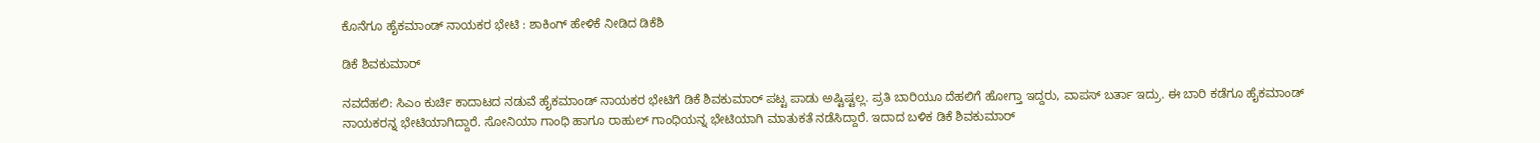ಕೊನೆಗೂ ಹೈಕಮಾಂಡ್ ನಾಯಕರ ಭೇಟಿ : ಶಾಕಿಂಗ್ ಹೇಳಿಕೆ ನೀಡಿದ ಡಿಕೆಶಿ

ಡಿಕೆ ಶಿವಕುಮಾರ್

ನವದೆಹಲಿ: ಸಿಎಂ ಕುರ್ಚಿ ಕಾದಾಟದ ನಡುವೆ ಹೈಕಮಾಂಡ್ ನಾಯಕರ ಭೇಟಿಗೆ ಡಿಕೆ ಶಿವಕುಮಾರ್ ಪಟ್ಟ ಪಾಡು ಅಷ್ಟಿಷ್ಟಲ್ಲ. ಪ್ರತಿ ಬಾರಿಯೂ ದೆಹಲಿಗೆ ಹೋಗ್ತಾ ಇದ್ದರು, ವಾಪಸ್ ಬರ್ತಾ ಇದ್ರು. ಈ ಬಾರಿ ಕಡೆಗೂ ಹೈಕಮಾಂಡ್ ನಾಯಕರನ್ನ ಭೇಟಿಯಾಗಿದ್ದಾರೆ. ಸೋನಿಯಾ ಗಾಂಧಿ ಹಾಗೂ ರಾಹುಲ್ ಗಾಂಧಿಯನ್ನ ಭೇಟಿಯಾಗಿ ಮಾತುಕತೆ ನಡೆಸಿದ್ದಾರೆ. ಇದಾದ ಬಳಿಕ ಡಿಕೆ ಶಿವಕುಮಾರ್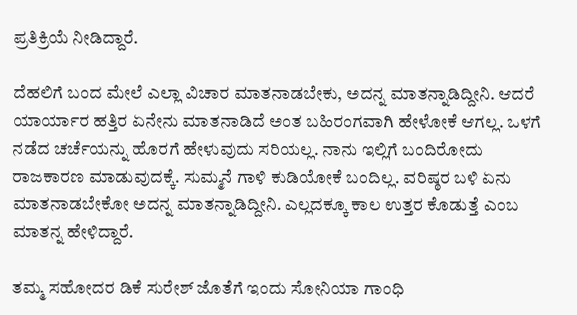ಪ್ರತಿಕ್ರಿಯೆ ನೀಡಿದ್ದಾರೆ.

ದೆಹಲಿಗೆ ಬಂದ ಮೇಲೆ ಎಲ್ಲಾ ವಿಚಾರ ಮಾತನಾಡಬೇಕು, ಅದನ್ನ ಮಾತನ್ನಾಡಿದ್ದೀನಿ. ಆದರೆ ಯಾರ್ಯಾರ ಹತ್ತಿರ ಏನೇನು ಮಾತನಾಡಿದೆ ಅಂತ ಬಹಿರಂಗವಾಗಿ ಹೇಳೋಕೆ ಆಗಲ್ಲ. ಒಳಗೆ ನಡೆದ ಚರ್ಚೆಯನ್ನು ಹೊರಗೆ ಹೇಳುವುದು ಸರಿಯಲ್ಲ. ನಾನು ಇಲ್ಲಿಗೆ ಬಂದಿರೋದು ರಾಜಕಾರಣ ಮಾಡುವುದಕ್ಕೆ. ಸುಮ್ಮನೆ ಗಾಳಿ ಕುಡಿಯೋಕೆ ಬಂದಿಲ್ಲ. ವರಿಷ್ಠರ ಬಳಿ ಏನು ಮಾತನಾಡಬೇಕೋ ಅದನ್ನ ಮಾತನ್ನಾಡಿದ್ದೀನಿ. ಎಲ್ಲದಕ್ಕೂ ಕಾಲ ಉತ್ತರ ಕೊಡುತ್ತೆ ಎಂಬ ಮಾತನ್ನ ಹೇಳಿದ್ದಾರೆ.

ತಮ್ಮ ಸಹೋದರ ಡಿಕೆ ಸುರೇಶ್ ಜೊತೆಗೆ ಇಂದು ಸೋನಿಯಾ ಗಾಂಧಿ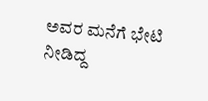ಅವರ ಮನೆಗೆ ಭೇಟಿ ನೀಡಿದ್ದ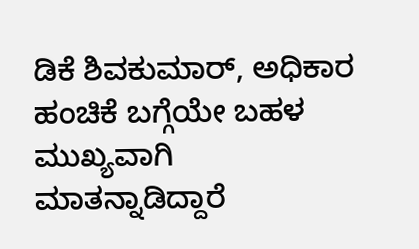ಡಿಕೆ ಶಿವಕುಮಾರ್, ಅಧಿಕಾರ ಹಂಚಿಕೆ ಬಗ್ಗೆಯೇ ಬಹಳ ಮುಖ್ಯವಾಗಿ ಮಾತನ್ನಾಡಿದ್ದಾರೆ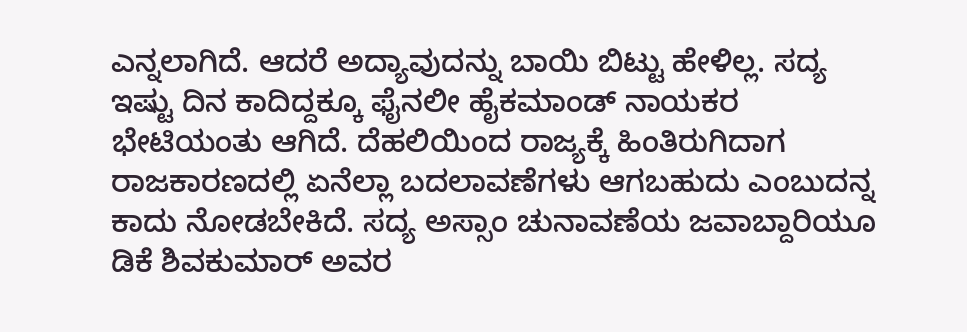ಎನ್ನಲಾಗಿದೆ. ಆದರೆ ಅದ್ಯಾವುದನ್ನು ಬಾಯಿ ಬಿಟ್ಟು ಹೇಳಿಲ್ಲ. ಸದ್ಯ ಇಷ್ಟು ದಿನ ಕಾದಿದ್ದಕ್ಕೂ ಫೈನಲೀ ಹೈಕಮಾಂಡ್ ನಾಯಕರ ಭೇಟಿಯಂತು ಆಗಿದೆ. ದೆಹಲಿಯಿಂದ ರಾಜ್ಯಕ್ಕೆ ಹಿಂತಿರುಗಿದಾಗ ರಾಜಕಾರಣದಲ್ಲಿ ಏನೆಲ್ಲಾ ಬದಲಾವಣೆಗಳು ಆಗಬಹುದು ಎಂಬುದನ್ನ ಕಾದು ನೋಡಬೇಕಿದೆ. ಸದ್ಯ ಅಸ್ಸಾಂ ಚುನಾವಣೆಯ ಜವಾಬ್ದಾರಿಯೂ ಡಿಕೆ ಶಿವಕುಮಾರ್ ಅವರ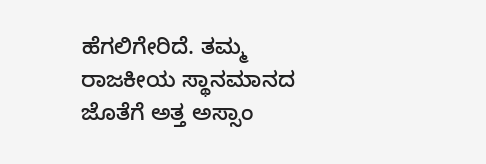ಹೆಗಲಿಗೇರಿದೆ. ತಮ್ಮ ರಾಜಕೀಯ ಸ್ಥಾನಮಾನದ ಜೊತೆಗೆ ಅತ್ತ ಅಸ್ಸಾಂ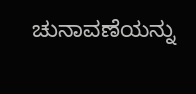ಚುನಾವಣೆಯನ್ನು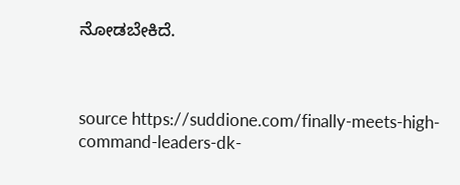ನೋಡಬೇಕಿದೆ.



source https://suddione.com/finally-meets-high-command-leaders-dk-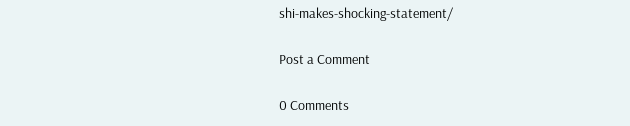shi-makes-shocking-statement/

Post a Comment

0 Comments